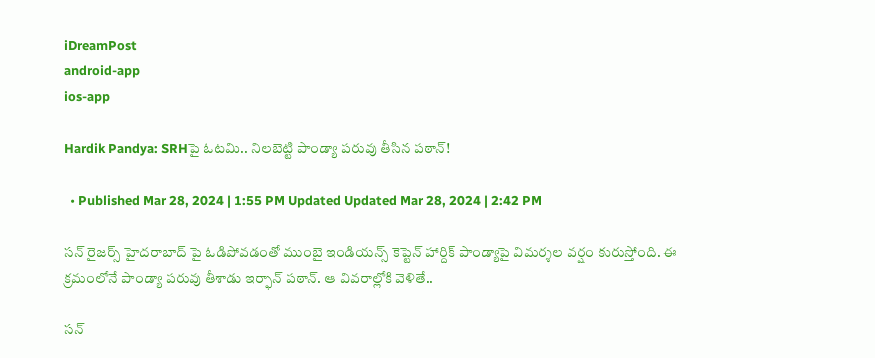iDreamPost
android-app
ios-app

Hardik Pandya: SRHపై ఓటమి.. నిలబెట్టి పాండ్యా పరువు తీసిన పఠాన్!

  • Published Mar 28, 2024 | 1:55 PM Updated Updated Mar 28, 2024 | 2:42 PM

సన్ రైజర్స్ హైదరాబాద్ పై ఓడిపోవడంతో ముంబై ఇండియన్స్ కెప్టెన్ హార్దిక్ పాండ్యాపై విమర్శల వర్షం కురుస్తోంది. ఈ క్రమంలోనే పాండ్యా పరువు తీశాడు ఇర్ఫాన్ పఠాన్. ఆ వివరాల్లోకి వెళితే..

సన్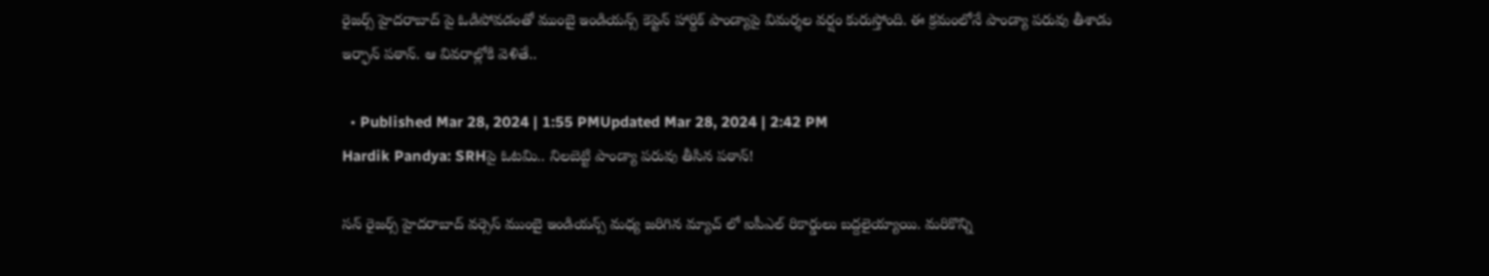రైజర్స్ హైదరాబాద్ పై ఓడిపోవడంతో ముంబై ఇండియన్స్ కెప్టెన్ హార్దిక్ పాండ్యాపై విమర్శల వర్షం కురుస్తోంది. ఈ క్రమంలోనే పాండ్యా పరువు తీశాడు ఇర్ఫాన్ పఠాన్. ఆ వివరాల్లోకి వెళితే..

  • Published Mar 28, 2024 | 1:55 PMUpdated Mar 28, 2024 | 2:42 PM
Hardik Pandya: SRHపై ఓటమి.. నిలబెట్టి పాండ్యా పరువు తీసిన పఠాన్!

సన్ రైజర్స్ హైదరాబాద్ వర్సెస్ ముంబై ఇండియన్స్ మధ్య జరిగిన మ్యాచ్ లో ఐపీఎల్ రికార్డులు బద్దలైయ్యాయి. మరికొన్ని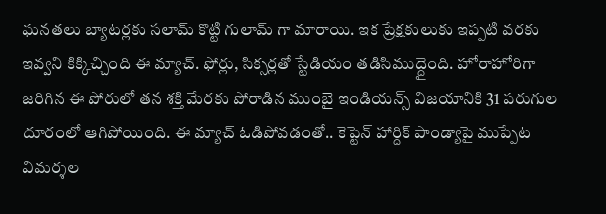ఘనతలు బ్యాటర్లకు సలామ్ కొట్టి గులామ్ గా మారాయి. ఇక ప్రేక్షకులుకు ఇప్పటి వరకు ఇవ్వని కిక్కిచ్చింది ఈ మ్యాచ్. ఫోర్లు, సిక్సర్లతో స్టేడియం తడిసిముద్దైంది. హోరాహోరిగా జరిగిన ఈ పోరులో తన శక్తి మేరకు పోరాడిన ముంబై ఇండియన్స్ విజయానికి 31 పరుగుల దూరంలో ఆగిపోయింది. ఈ మ్యాచ్ ఓడిపోవడంతో.. కెప్టెన్ హార్దిక్ పాండ్యాపై ముప్పేట విమర్శల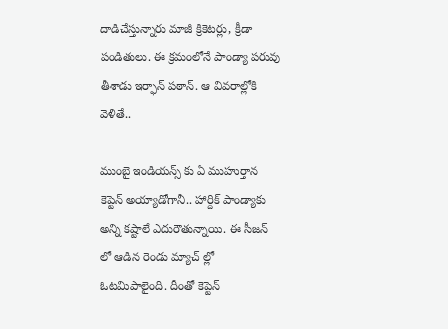దాడిచేస్తున్నారు మాజీ క్రికెటర్లు, క్రీడా పండితులు. ఈ క్రమంలోనే పాండ్యా పరువు తీశాడు ఇర్ఫాన్ పఠాన్. ఆ వివరాల్లోకి వెళితే..

ముంబై ఇండియన్స్ కు ఏ ముహుర్తాన కెప్టెన్ అయ్యాడోగానీ.. హార్దిక్ పాండ్యాకు అన్ని కష్టాలే ఎదురౌతున్నాయి. ఈ సీజన్ లో ఆడిన రెండు మ్యాచ్ ల్లో ఓటమిపాలైంది. దీంతో కెప్టెన్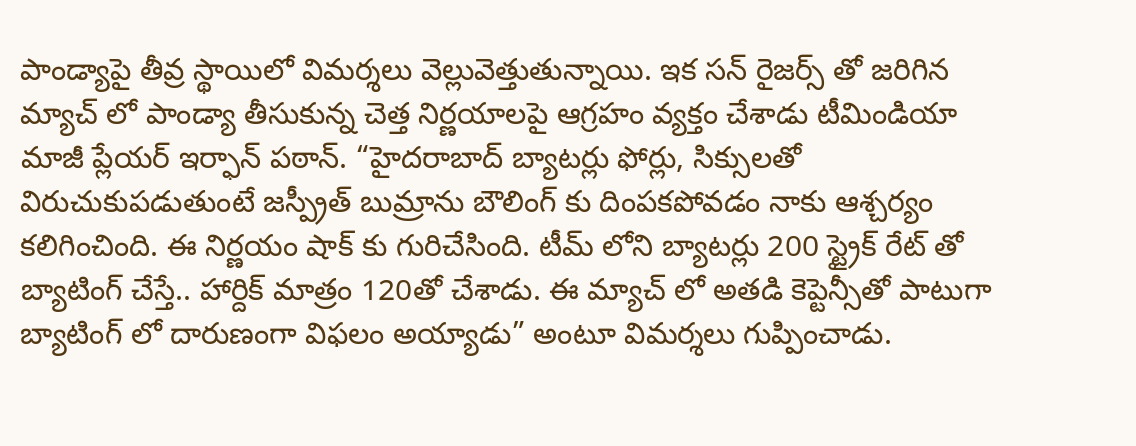పాండ్యాపై తీవ్ర స్థాయిలో విమర్శలు వెల్లువెత్తుతున్నాయి. ఇక సన్ రైజర్స్ తో జరిగిన మ్యాచ్ లో పాండ్యా తీసుకున్న చెత్త నిర్ణయాలపై ఆగ్రహం వ్యక్తం చేశాడు టీమిండియా మాజీ ప్లేయర్ ఇర్ఫాన్ పఠాన్. “హైదరాబాద్ బ్యాటర్లు ఫోర్లు, సిక్సులతో విరుచుకుపడుతుంటే జస్ప్రీత్ బుమ్రాను బౌలింగ్ కు దింపకపోవడం నాకు ఆశ్చర్యం కలిగించింది. ఈ నిర్ణయం షాక్ కు గురిచేసింది. టీమ్ లోని బ్యాటర్లు 200 స్ట్రైక్ రేట్ తో బ్యాటింగ్ చేస్తే.. హార్దిక్ మాత్రం 120తో చేశాడు. ఈ మ్యాచ్ లో అతడి కెప్టెన్సీతో పాటుగా బ్యాటింగ్ లో దారుణంగా విఫలం అయ్యాడు” అంటూ విమర్శలు గుప్పించాడు.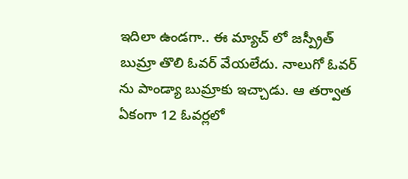ఇదిలా ఉండగా.. ఈ మ్యాచ్ లో జస్ప్రీత్ బుమ్రా తొలి ఓవర్ వేయలేదు. నాలుగో ఓవర్ ను పాండ్యా బుమ్రాకు ఇచ్చాడు. ఆ తర్వాత ఏకంగా 12 ఓవర్లలో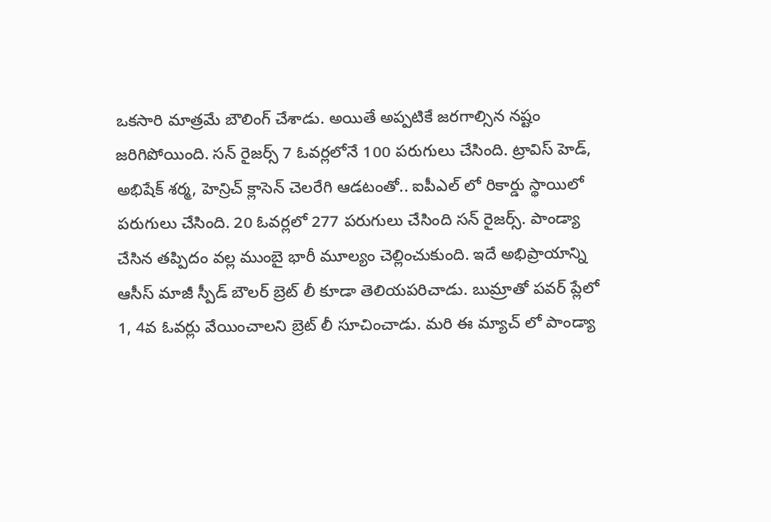ఒకసారి మాత్రమే బౌలింగ్ చేశాడు. అయితే అప్పటికే జరగాల్సిన నష్టం జరిగిపోయింది. సన్ రైజర్స్ 7 ఓవర్లలోనే 100 పరుగులు చేసింది. ట్రావిస్ హెడ్, అభిషేక్ శర్మ, హెన్రిచ్ క్లాసెన్ చెలరేగి ఆడటంతో.. ఐపీఎల్ లో రికార్డు స్థాయిలో పరుగులు చేసింది. 20 ఓవర్లలో 277 పరుగులు చేసింది సన్ రైజర్స్. పాండ్యా చేసిన తప్పిదం వల్ల ముంబై భారీ మూల్యం చెల్లించుకుంది. ఇదే అభిప్రాయాన్ని ఆసీస్ మాజీ స్పీడ్ బౌలర్ బ్రెట్ లీ కూడా తెలియపరిచాడు. బుమ్రాతో పవర్ ప్లేలో 1, 4వ ఓవర్లు వేయించాలని బ్రెట్ లీ సూచించాడు. మరి ఈ మ్యాచ్ లో పాండ్యా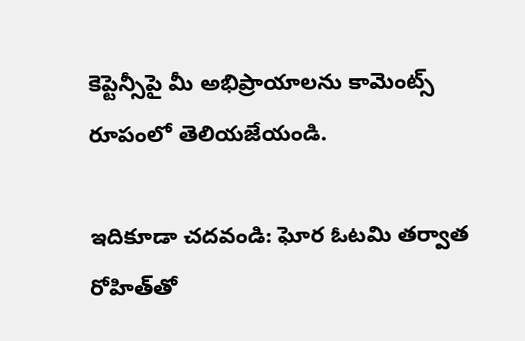కెప్టెన్సీపై మీ అభిప్రాయాలను కామెంట్స్ రూపంలో తెలియజేయండి.

ఇదికూడా చదవండి: ఘోర ఓటమి తర్వాత రోహిత్‌తో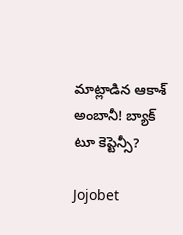మాట్లాడిన ఆకాశ్‌ అంబానీ! బ్యాక్‌ టూ కెప్టెన్సీ?

Jojobet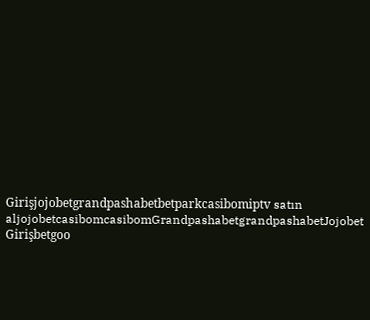Girişjojobetgrandpashabetbetparkcasibomiptv satın aljojobetcasibomcasibomGrandpashabetgrandpashabetJojobet Girişbetgoo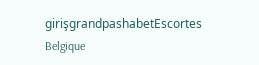girişgrandpashabetEscortes Belgique